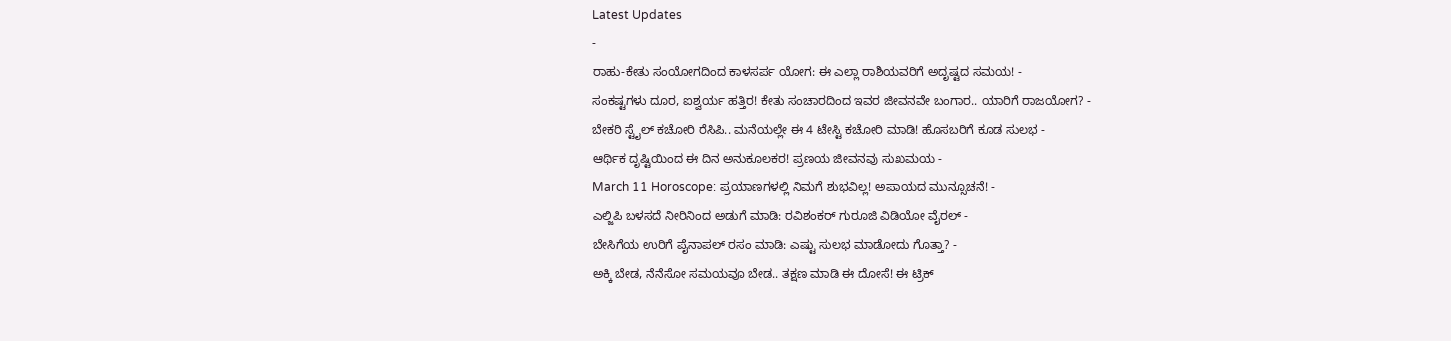Latest Updates
-
ರಾಹು-ಕೇತು ಸಂಯೋಗದಿಂದ ಕಾಳಸರ್ಪ ಯೋಗ: ಈ ಎಲ್ಲಾ ರಾಶಿಯವರಿಗೆ ಅದೃಷ್ಟದ ಸಮಯ! -
ಸಂಕಷ್ಟಗಳು ದೂರ, ಐಶ್ವರ್ಯ ಹತ್ತಿರ! ಕೇತು ಸಂಚಾರದಿಂದ ಇವರ ಜೀವನವೇ ಬಂಗಾರ.. ಯಾರಿಗೆ ರಾಜಯೋಗ? -
ಬೇಕರಿ ಸ್ಟೈಲ್ ಕಚೋರಿ ರೆಸಿಪಿ.. ಮನೆಯಲ್ಲೇ ಈ 4 ಟೇಸ್ಟಿ ಕಚೋರಿ ಮಾಡಿ! ಹೊಸಬರಿಗೆ ಕೂಡ ಸುಲಭ -
ಆರ್ಥಿಕ ದೃಷ್ಟಿಯಿಂದ ಈ ದಿನ ಅನುಕೂಲಕರ! ಪ್ರಣಯ ಜೀವನವು ಸುಖಮಯ -
March 11 Horoscope: ಪ್ರಯಾಣಗಳಲ್ಲಿ ನಿಮಗೆ ಶುಭವಿಲ್ಲ! ಅಪಾಯದ ಮುನ್ಸೂಚನೆ! -
ಎಲ್ಜಿಪಿ ಬಳಸದೆ ನೀರಿನಿಂದ ಅಡುಗೆ ಮಾಡಿ: ರವಿಶಂಕರ್ ಗುರೂಜಿ ವಿಡಿಯೋ ವೈರಲ್ -
ಬೇಸಿಗೆಯ ಉರಿಗೆ ಪೈನಾಪಲ್ ರಸಂ ಮಾಡಿ: ಎಷ್ಟು ಸುಲಭ ಮಾಡೋದು ಗೊತ್ತಾ? -
ಅಕ್ಕಿ ಬೇಡ, ನೆನೆಸೋ ಸಮಯವೂ ಬೇಡ.. ತಕ್ಷಣ ಮಾಡಿ ಈ ದೋಸೆ! ಈ ಟ್ರಿಕ್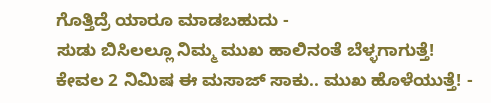ಗೊತ್ತಿದ್ರೆ ಯಾರೂ ಮಾಡಬಹುದು -
ಸುಡು ಬಿಸಿಲಲ್ಲೂ ನಿಮ್ಮ ಮುಖ ಹಾಲಿನಂತೆ ಬೆಳ್ಳಗಾಗುತ್ತೆ! ಕೇವಲ 2 ನಿಮಿಷ ಈ ಮಸಾಜ್ ಸಾಕು.. ಮುಖ ಹೊಳೆಯುತ್ತೆ! -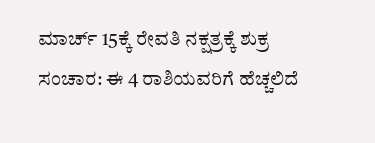ಮಾರ್ಚ್ 15ಕ್ಕೆ ರೇವತಿ ನಕ್ಷತ್ರಕ್ಕೆ ಶುಕ್ರ ಸಂಚಾರ: ಈ 4 ರಾಶಿಯವರಿಗೆ ಹೆಚ್ಚಲಿದೆ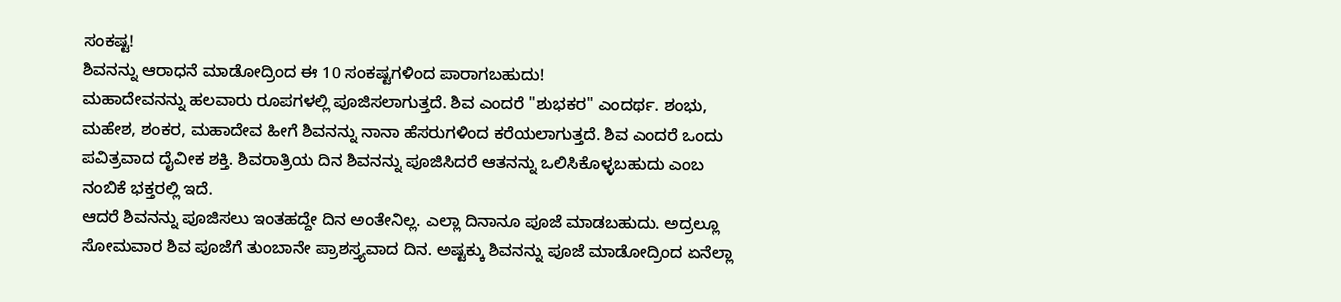ಸಂಕಷ್ಟ!
ಶಿವನನ್ನು ಆರಾಧನೆ ಮಾಡೋದ್ರಿಂದ ಈ 10 ಸಂಕಷ್ಟಗಳಿಂದ ಪಾರಾಗಬಹುದು!
ಮಹಾದೇವನನ್ನು ಹಲವಾರು ರೂಪಗಳಲ್ಲಿ ಪೂಜಿಸಲಾಗುತ್ತದೆ. ಶಿವ ಎಂದರೆ "ಶುಭಕರ" ಎಂದರ್ಥ. ಶಂಭು, ಮಹೇಶ, ಶಂಕರ, ಮಹಾದೇವ ಹೀಗೆ ಶಿವನನ್ನು ನಾನಾ ಹೆಸರುಗಳಿಂದ ಕರೆಯಲಾಗುತ್ತದೆ. ಶಿವ ಎಂದರೆ ಒಂದು ಪವಿತ್ರವಾದ ದೈವೀಕ ಶಕ್ತಿ. ಶಿವರಾತ್ರಿಯ ದಿನ ಶಿವನನ್ನು ಪೂಜಿಸಿದರೆ ಆತನನ್ನು ಒಲಿಸಿಕೊಳ್ಳಬಹುದು ಎಂಬ ನಂಬಿಕೆ ಭಕ್ತರಲ್ಲಿ ಇದೆ.
ಆದರೆ ಶಿವನನ್ನು ಪೂಜಿಸಲು ಇಂತಹದ್ದೇ ದಿನ ಅಂತೇನಿಲ್ಲ. ಎಲ್ಲಾ ದಿನಾನೂ ಪೂಜೆ ಮಾಡಬಹುದು. ಅದ್ರಲ್ಲೂ ಸೋಮವಾರ ಶಿವ ಪೂಜೆಗೆ ತುಂಬಾನೇ ಪ್ರಾಶಸ್ತ್ಯವಾದ ದಿನ. ಅಷ್ಟಕ್ಕು ಶಿವನನ್ನು ಪೂಜೆ ಮಾಡೋದ್ರಿಂದ ಏನೆಲ್ಲಾ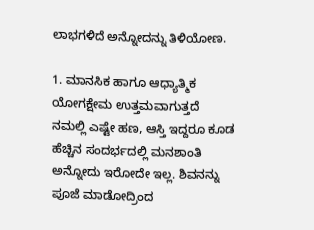ಲಾಭಗಳಿದೆ ಅನ್ನೋದನ್ನು ತಿಳಿಯೋಣ.

1. ಮಾನಸಿಕ ಹಾಗೂ ಆಧ್ಯಾತ್ಮಿಕ ಯೋಗಕ್ಷೇಮ ಉತ್ತಮವಾಗುತ್ತದೆ
ನಮಲ್ಲಿ ಎಷ್ಟೇ ಹಣ, ಆಸ್ತಿ ಇದ್ದರೂ ಕೂಡ ಹೆಚ್ಚಿನ ಸಂದರ್ಭದಲ್ಲಿ ಮನಶಾಂತಿ ಅನ್ನೋದು ಇರೋದೇ ಇಲ್ಲ. ಶಿವನನ್ನು ಪೂಜೆ ಮಾಡೋದ್ರಿಂದ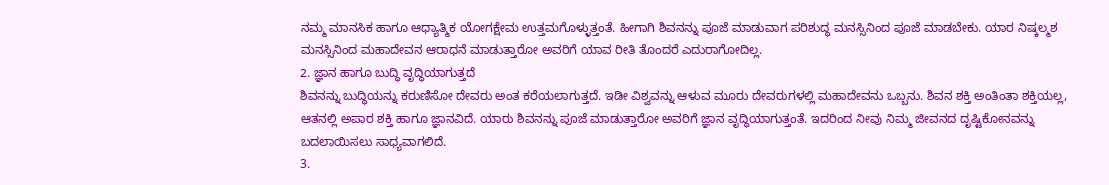ನಮ್ಮ ಮಾನಸಿಕ ಹಾಗೂ ಆಧ್ಯಾತ್ಮಿಕ ಯೋಗಕ್ಷೇಮ ಉತ್ತಮಗೊಳ್ಳುತ್ತಂತೆ. ಹೀಗಾಗಿ ಶಿವನನ್ನು ಪೂಜೆ ಮಾಡುವಾಗ ಪರಿಶುದ್ಧ ಮನಸ್ಸಿನಿಂದ ಪೂಜೆ ಮಾಡಬೇಕು. ಯಾರ ನಿಷ್ಕಲ್ಮಶ ಮನಸ್ಸಿನಿಂದ ಮಹಾದೇವನ ಆರಾಧನೆ ಮಾಡುತ್ತಾರೋ ಅವರಿಗೆ ಯಾವ ರೀತಿ ತೊಂದರೆ ಎದುರಾಗೋದಿಲ್ಲ.
2. ಜ್ಞಾನ ಹಾಗೂ ಬುದ್ಧಿ ವೃದ್ಧಿಯಾಗುತ್ತದೆ
ಶಿವನನ್ನು ಬುದ್ಧಿಯನ್ನು ಕರುಣಿಸೋ ದೇವರು ಅಂತ ಕರೆಯಲಾಗುತ್ತದೆ. ಇಡೀ ವಿಶ್ವವನ್ನು ಆಳುವ ಮೂರು ದೇವರುಗಳಲ್ಲಿ ಮಹಾದೇವನು ಒಬ್ಬನು. ಶಿವನ ಶಕ್ತಿ ಅಂತಿಂತಾ ಶಕ್ತಿಯಲ್ಲ, ಆತನಲ್ಲಿ ಅಪಾರ ಶಕ್ತಿ ಹಾಗೂ ಜ್ಞಾನವಿದೆ. ಯಾರು ಶಿವನನ್ನು ಪೂಜೆ ಮಾಡುತ್ತಾರೋ ಅವರಿಗೆ ಜ್ಞಾನ ವೃದ್ಧಿಯಾಗುತ್ತಂತೆ. ಇದರಿಂದ ನೀವು ನಿಮ್ಮ ಜೀವನದ ದೃಷ್ಟಿಕೋನವನ್ನು ಬದಲಾಯಿಸಲು ಸಾಧ್ಯವಾಗಲಿದೆ.
3.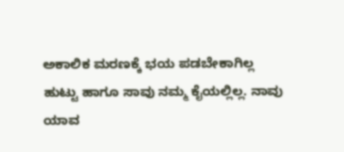ಅಕಾಲಿಕ ಮರಣಕ್ಕೆ ಭಯ ಪಡಬೇಕಾಗಿಲ್ಲ
ಹುಟ್ಟು ಹಾಗೂ ಸಾವು ನಮ್ಮ ಕೈಯಲ್ಲಿಲ್ಲ. ನಾವು ಯಾವ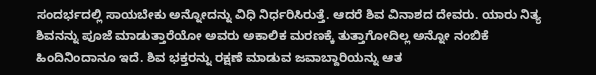ಸಂದರ್ಭದಲ್ಲಿ ಸಾಯಬೇಕು ಅನ್ನೋದನ್ನು ವಿಧಿ ನಿರ್ಧರಿಸಿರುತ್ತೆ. ಆದರೆ ಶಿವ ವಿನಾಶದ ದೇವರು. ಯಾರು ನಿತ್ಯ ಶಿವನನ್ನು ಪೂಜೆ ಮಾಡುತ್ತಾರೆಯೋ ಅವರು ಅಕಾಲಿಕ ಮರಣಕ್ಕೆ ತುತ್ತಾಗೋದಿಲ್ಲ ಅನ್ನೋ ನಂಬಿಕೆ ಹಿಂದಿನಿಂದಾನೂ ಇದೆ. ಶಿವ ಭಕ್ತರನ್ನು ರಕ್ಷಣೆ ಮಾಡುವ ಜವಾಬ್ದಾರಿಯನ್ನು ಆತ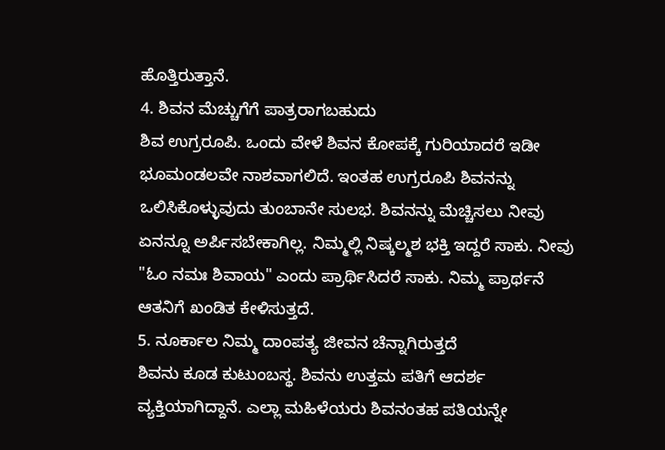ಹೊತ್ತಿರುತ್ತಾನೆ.
4. ಶಿವನ ಮೆಚ್ಚುಗೆಗೆ ಪಾತ್ರರಾಗಬಹುದು
ಶಿವ ಉಗ್ರರೂಪಿ. ಒಂದು ವೇಳೆ ಶಿವನ ಕೋಪಕ್ಕೆ ಗುರಿಯಾದರೆ ಇಡೀ ಭೂಮಂಡಲವೇ ನಾಶವಾಗಲಿದೆ. ಇಂತಹ ಉಗ್ರರೂಪಿ ಶಿವನನ್ನು ಒಲಿಸಿಕೊಳ್ಳುವುದು ತುಂಬಾನೇ ಸುಲಭ. ಶಿವನನ್ನು ಮೆಚ್ಚಿಸಲು ನೀವು ಏನನ್ನೂ ಅರ್ಪಿಸಬೇಕಾಗಿಲ್ಲ. ನಿಮ್ಮಲ್ಲಿ ನಿಷ್ಕಲ್ಮಶ ಭಕ್ತಿ ಇದ್ದರೆ ಸಾಕು. ನೀವು "ಓಂ ನಮಃ ಶಿವಾಯ" ಎಂದು ಪ್ರಾರ್ಥಿಸಿದರೆ ಸಾಕು. ನಿಮ್ಮ ಪ್ರಾರ್ಥನೆ ಆತನಿಗೆ ಖಂಡಿತ ಕೇಳಿಸುತ್ತದೆ.
5. ನೂರ್ಕಾಲ ನಿಮ್ಮ ದಾಂಪತ್ಯ ಜೀವನ ಚೆನ್ನಾಗಿರುತ್ತದೆ
ಶಿವನು ಕೂಡ ಕುಟುಂಬಸ್ಥ. ಶಿವನು ಉತ್ತಮ ಪತಿಗೆ ಆದರ್ಶ ವ್ಯಕ್ತಿಯಾಗಿದ್ದಾನೆ. ಎಲ್ಲಾ ಮಹಿಳೆಯರು ಶಿವನಂತಹ ಪತಿಯನ್ನೇ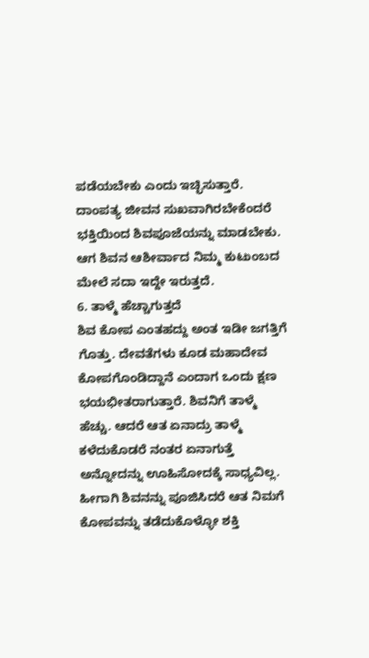ಪಡೆಯಬೇಕು ಎಂದು ಇಚ್ಛಿಸುತ್ತಾರೆ. ದಾಂಪತ್ಯ ಜೀವನ ಸುಖವಾಗಿರಬೇಕೆಂದರೆ ಭಕ್ತಿಯಿಂದ ಶಿವಪೂಜೆಯನ್ನು ಮಾಡಬೇಕು. ಆಗ ಶಿವನ ಆಶೀರ್ವಾದ ನಿಮ್ಮ ಕುಟುಂಬದ ಮೇಲೆ ಸದಾ ಇದ್ದೇ ಇರುತ್ತದೆ.
6. ತಾಳ್ಮೆ ಹೆಚ್ಚಾಗುತ್ತದೆ
ಶಿವ ಕೋಪ ಎಂತಹದ್ದು ಅಂತ ಇಡೀ ಜಗತ್ತಿಗೆ ಗೊತ್ತು. ದೇವತೆಗಳು ಕೂಡ ಮಹಾದೇವ ಕೋಪಗೊಂಡಿದ್ದಾನೆ ಎಂದಾಗ ಒಂದು ಕ್ಷಣ ಭಯಭೀತರಾಗುತ್ತಾರೆ. ಶಿವನಿಗೆ ತಾಳ್ಮೆ ಹೆಚ್ಚು. ಆದರೆ ಆತ ಏನಾದ್ರು ತಾಳ್ಮೆ ಕಳೆದುಕೊಡರೆ ನಂತರ ಏನಾಗುತ್ತೆ ಅನ್ನೋದನ್ನು ಊಹಿಸೋದಕ್ಕೆ ಸಾಧ್ಯವಿಲ್ಲ. ಹೀಗಾಗಿ ಶಿವನನ್ನು ಪೂಜಿಸಿದರೆ ಆತ ನಿಮಗೆ ಕೋಪವನ್ನು ತಡೆದುಕೊಳ್ಳೋ ಶಕ್ತಿ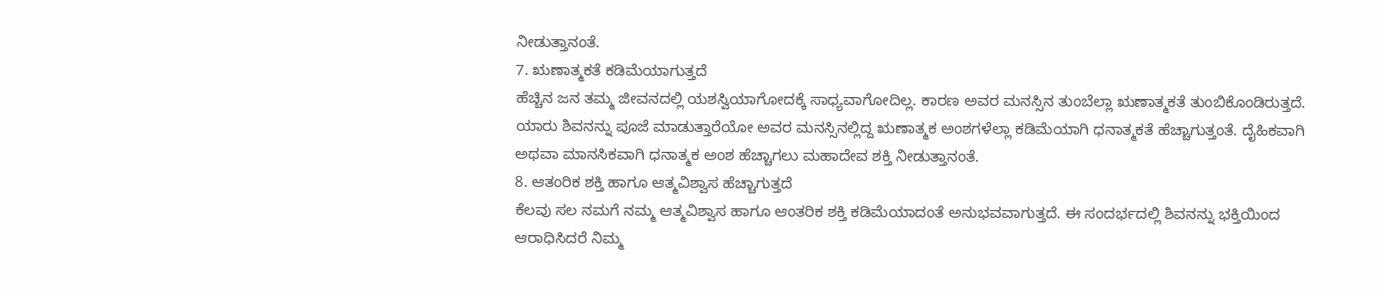ನೀಡುತ್ತಾನಂತೆ.
7. ಋಣಾತ್ಮಕತೆ ಕಡಿಮೆಯಾಗುತ್ತದೆ
ಹೆಚ್ಚಿನ ಜನ ತಮ್ಮ ಜೀವನದಲ್ಲಿ ಯಶಸ್ವಿಯಾಗೋದಕ್ಕೆ ಸಾಧ್ಯವಾಗೋದಿಲ್ಲ. ಕಾರಣ ಅವರ ಮನಸ್ಸಿನ ತುಂಬೆಲ್ಲಾ ಋಣಾತ್ಮಕತೆ ತುಂಬಿಕೊಂಡಿರುತ್ತದೆ. ಯಾರು ಶಿವನನ್ನು ಪೂಜೆ ಮಾಡುತ್ತಾರೆಯೋ ಅವರ ಮನಸ್ಸಿನಲ್ಲಿದ್ದ ಋಣಾತ್ಮಕ ಅಂಶಗಳೆಲ್ಲಾ ಕಡಿಮೆಯಾಗಿ ಧನಾತ್ಮಕತೆ ಹೆಚ್ಚಾಗುತ್ತಂತೆ. ದೈಹಿಕವಾಗಿ ಅಥವಾ ಮಾನಸಿಕವಾಗಿ ಧನಾತ್ಮಕ ಅಂಶ ಹೆಚ್ಚಾಗಲು ಮಹಾದೇವ ಶಕ್ತಿ ನೀಡುತ್ತಾನಂತೆ.
8. ಆತಂರಿಕ ಶಕ್ತಿ ಹಾಗೂ ಆತ್ಮವಿಶ್ವಾಸ ಹೆಚ್ಚಾಗುತ್ತದೆ
ಕೆಲವು ಸಲ ನಮಗೆ ನಮ್ಮ ಆತ್ಮವಿಶ್ವಾಸ ಹಾಗೂ ಆಂತರಿಕ ಶಕ್ತಿ ಕಡಿಮೆಯಾದಂತೆ ಅನುಭವವಾಗುತ್ತದೆ. ಈ ಸಂದರ್ಭದಲ್ಲಿ ಶಿವನನ್ನು ಭಕ್ತಿಯಿಂದ ಆರಾಧಿಸಿದರೆ ನಿಮ್ಮ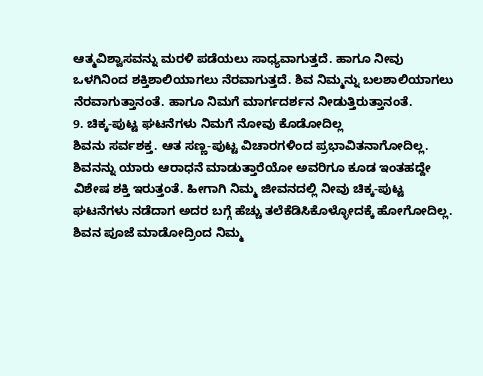ಆತ್ಮವಿಶ್ವಾಸವನ್ನು ಮರಳಿ ಪಡೆಯಲು ಸಾಧ್ಯವಾಗುತ್ತದೆ. ಹಾಗೂ ನೀವು ಒಳಗಿನಿಂದ ಶಕ್ತಿಶಾಲಿಯಾಗಲು ನೆರವಾಗುತ್ತದೆ. ಶಿವ ನಿಮ್ಮನ್ನು ಬಲಶಾಲಿಯಾಗಲು ನೆರವಾಗುತ್ತಾನಂತೆ. ಹಾಗೂ ನಿಮಗೆ ಮಾರ್ಗದರ್ಶನ ನೀಡುತ್ತಿರುತ್ತಾನಂತೆ.
9. ಚಿಕ್ಕ-ಪುಟ್ಟ ಘಟನೆಗಳು ನಿಮಗೆ ನೋವು ಕೊಡೋದಿಲ್ಲ
ಶಿವನು ಸರ್ವಶಕ್ತ. ಆತ ಸಣ್ಣ-ಪುಟ್ಟ ವಿಚಾರಗಳಿಂದ ಪ್ರಭಾವಿತನಾಗೋದಿಲ್ಲ. ಶಿವನನ್ನು ಯಾರು ಆರಾಧನೆ ಮಾಡುತ್ತಾರೆಯೋ ಅವರಿಗೂ ಕೂಡ ಇಂತಹದ್ದೇ ವಿಶೇಷ ಶಕ್ತಿ ಇರುತ್ತಂತೆ. ಹೀಗಾಗಿ ನಿಮ್ಮ ಜೀವನದಲ್ಲಿ ನೀವು ಚಿಕ್ಕ-ಪುಟ್ಟ ಘಟನೆಗಳು ನಡೆದಾಗ ಅದರ ಬಗ್ಗೆ ಹೆಚ್ಚು ತಲೆಕೆಡಿಸಿಕೊಳ್ಳೋದಕ್ಕೆ ಹೋಗೋದಿಲ್ಲ. ಶಿವನ ಪೂಜೆ ಮಾಡೋದ್ರಿಂದ ನಿಮ್ಮ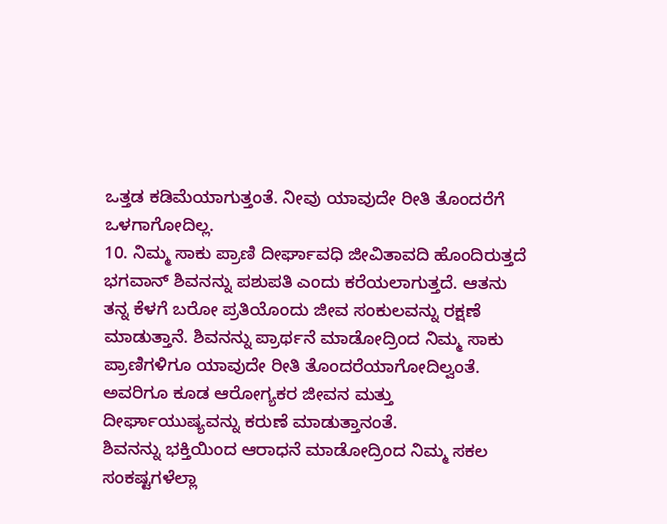ಒತ್ತಡ ಕಡಿಮೆಯಾಗುತ್ತಂತೆ. ನೀವು ಯಾವುದೇ ರೀತಿ ತೊಂದರೆಗೆ ಒಳಗಾಗೋದಿಲ್ಲ.
10. ನಿಮ್ಮ ಸಾಕು ಪ್ರಾಣಿ ದೀರ್ಘಾವಧಿ ಜೀವಿತಾವದಿ ಹೊಂದಿರುತ್ತದೆ
ಭಗವಾನ್ ಶಿವನನ್ನು ಪಶುಪತಿ ಎಂದು ಕರೆಯಲಾಗುತ್ತದೆ. ಆತನು ತನ್ನ ಕೆಳಗೆ ಬರೋ ಪ್ರತಿಯೊಂದು ಜೀವ ಸಂಕುಲವನ್ನು ರಕ್ಷಣೆ ಮಾಡುತ್ತಾನೆ. ಶಿವನನ್ನು ಪ್ರಾರ್ಥನೆ ಮಾಡೋದ್ರಿಂದ ನಿಮ್ಮ ಸಾಕು ಪ್ರಾಣಿಗಳಿಗೂ ಯಾವುದೇ ರೀತಿ ತೊಂದರೆಯಾಗೋದಿಲ್ವಂತೆ. ಅವರಿಗೂ ಕೂಡ ಆರೋಗ್ಯಕರ ಜೀವನ ಮತ್ತು ದೀರ್ಘಾಯುಷ್ಯವನ್ನು ಕರುಣೆ ಮಾಡುತ್ತಾನಂತೆ.
ಶಿವನನ್ನು ಭಕ್ತಿಯಿಂದ ಆರಾಧನೆ ಮಾಡೋದ್ರಿಂದ ನಿಮ್ಮ ಸಕಲ ಸಂಕಷ್ಟಗಳೆಲ್ಲಾ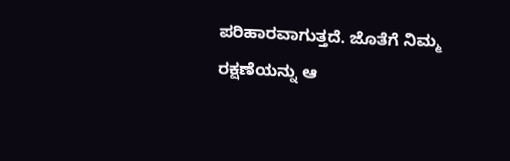ಪರಿಹಾರವಾಗುತ್ತದೆ. ಜೊತೆಗೆ ನಿಮ್ಮ ರಕ್ಷಣೆಯನ್ನು ಆ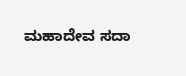ಮಹಾದೇವ ಸದಾ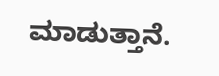ಮಾಡುತ್ತಾನೆ.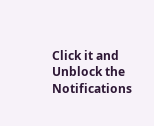Click it and Unblock the Notifications